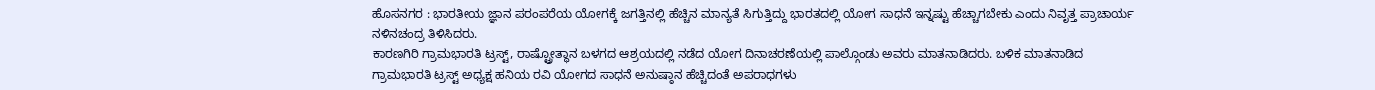ಹೊಸನಗರ : ಭಾರತೀಯ ಜ್ಞಾನ ಪರಂಪರೆಯ ಯೋಗಕ್ಕೆ ಜಗತ್ತಿನಲ್ಲಿ ಹೆಚ್ಚಿನ ಮಾನ್ಯತೆ ಸಿಗುತ್ತಿದ್ದು ಭಾರತದಲ್ಲಿ ಯೋಗ ಸಾಧನೆ ಇನ್ನಷ್ಟು ಹೆಚ್ಚಾಗಬೇಕು ಎಂದು ನಿವೃತ್ತ ಪ್ರಾಚಾರ್ಯ ನಳಿನಚಂದ್ರ ತಿಳಿಸಿದರು.
ಕಾರಣಗಿರಿ ಗ್ರಾಮಭಾರತಿ ಟ್ರಸ್ಟ್, ರಾಷ್ಟ್ರೋತ್ಥಾನ ಬಳಗದ ಆಶ್ರಯದಲ್ಲಿ ನಡೆದ ಯೋಗ ದಿನಾಚರಣೆಯಲ್ಲಿ ಪಾಲ್ಗೊಂಡು ಅವರು ಮಾತನಾಡಿದರು. ಬಳಿಕ ಮಾತನಾಡಿದ
ಗ್ರಾಮಭಾರತಿ ಟ್ರಸ್ಟ್ ಅಧ್ಯಕ್ಷ ಹನಿಯ ರವಿ ಯೋಗದ ಸಾಧನೆ ಅನುಷ್ಠಾನ ಹೆಚ್ಚಿದಂತೆ ಅಪರಾಧಗಳು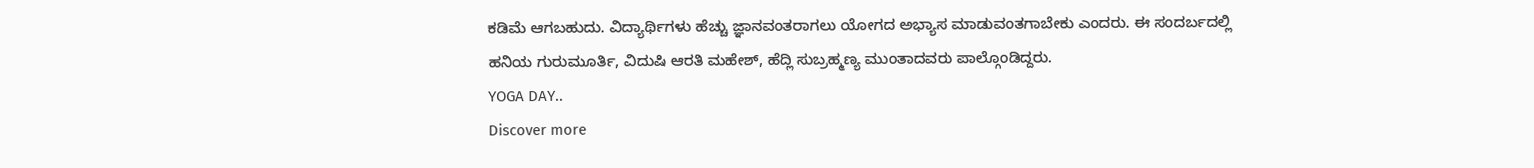ಕಡಿಮೆ ಆಗಬಹುದು. ವಿದ್ಯಾರ್ಥಿಗಳು ಹೆಚ್ಚು ಜ್ಞಾನವಂತರಾಗಲು ಯೋಗದ ಅಭ್ಯಾಸ ಮಾಡುವಂತಗಾಬೇಕು ಎಂದರು. ಈ ಸಂದರ್ಬದಲ್ಲಿ
ಹನಿಯ ಗುರುಮೂರ್ತಿ, ವಿದುಷಿ ಆರತಿ ಮಹೇಶ್, ಹೆದ್ಲಿ ಸುಬ್ರಹ್ಮಣ್ಯ ಮುಂತಾದವರು ಪಾಲ್ಗೊಂಡಿದ್ದರು.
YOGA DAY..
Discover more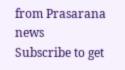from Prasarana news
Subscribe to get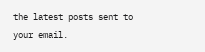the latest posts sent to your email.